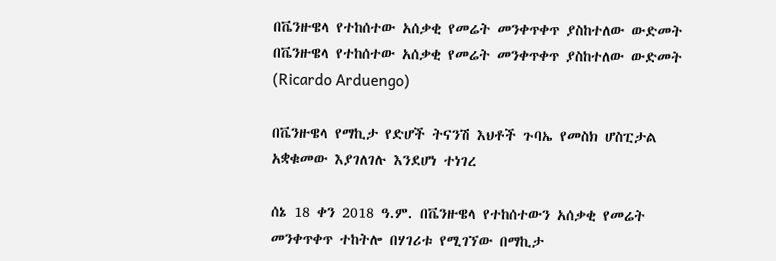በቬንዙዌላ የተከሰተው አሰቃቂ የመሬት መንቀጥቀጥ ያስከተለው ውድመት በቬንዙዌላ የተከሰተው አሰቃቂ የመሬት መንቀጥቀጥ ያስከተለው ውድመት  (Ricardo Arduengo)

በቬንዙዌላ የማኪታ የድሆች ትናንሽ እህቶች ጉባኤ የመስክ ሆስፒታል አቋቁመው እያገለገሉ እንደሆነ ተነገረ

ሰኔ 18 ቀን 2018 ዓ.ም. በቬንዙዌላ የተከሰተውን አሰቃቂ የመሬት መንቀጥቀጥ ተከትሎ በሃገሪቱ የሚገኘው በማኪታ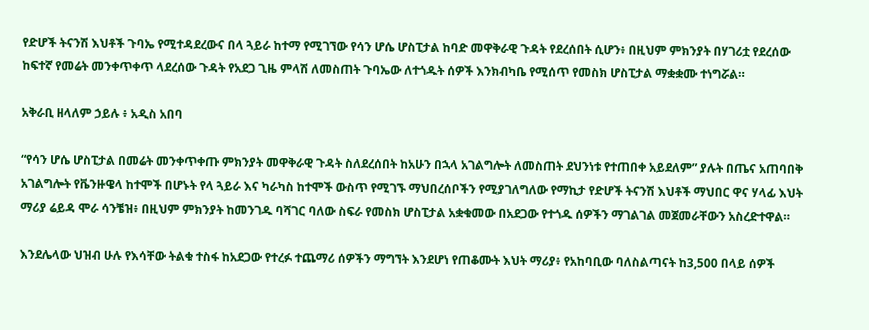የድሆች ትናንሽ እህቶች ጉባኤ የሚተዳደረውና በላ ጓይራ ከተማ የሚገኘው የሳን ሆሴ ሆስፒታል ከባድ መዋቅራዊ ጉዳት የደረሰበት ሲሆን፥ በዚህም ምክንያት በሃገሪቷ የደረሰው ከፍተኛ የመሬት መንቀጥቀጥ ላደረሰው ጉዳት የአደጋ ጊዜ ምላሽ ለመስጠት ጉባኤው ለተጎዱት ሰዎች እንክብካቤ የሚሰጥ የመስክ ሆስፒታል ማቋቋሙ ተነግሯል።

አቅራቢ ዘላለም ኃይሉ ፥ አዲስ አበባ

“የሳን ሆሴ ሆስፒታል በመሬት መንቀጥቀጡ ምክንያት መዋቅራዊ ጉዳት ስለደረሰበት ከአሁን በኋላ አገልግሎት ለመስጠት ደህንነቱ የተጠበቀ አይደለም” ያሉት በጤና አጠባበቅ አገልግሎት የቬንዙዌላ ከተሞች በሆኑት የላ ጓይራ እና ካራካስ ከተሞች ውስጥ የሚገኙ ማህበረሰቦችን የሚያገለግለው የማኪታ የድሆች ትናንሽ እህቶች ማህበር ዋና ሃላፊ እህት ማሪያ ሬይዳ ሞራ ሳንቼዝ፥ በዚህም ምክንያት ከመንገዱ ባሻገር ባለው ስፍራ የመስክ ሆስፒታል አቋቁመው በአደጋው የተጎዱ ሰዎችን ማገልገል መጀመራቸውን አስረድተዋል።

እንደሌላው ህዝብ ሁሉ የእሳቸው ትልቁ ተስፋ ከአደጋው የተረፉ ተጨማሪ ሰዎችን ማግኘት እንደሆነ የጠቆሙት እህት ማሪያ፥ የአከባቢው ባለስልጣናት ከ3,500 በላይ ሰዎች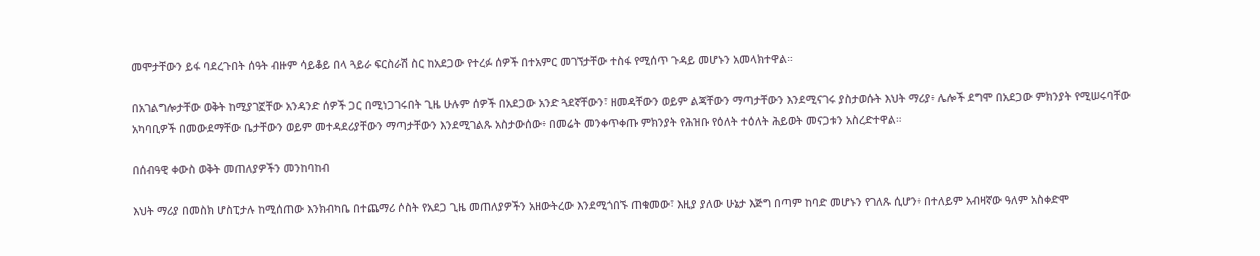መሞታቸውን ይፋ ባደረጉበት ሰዓት ብዙም ሳይቆይ በላ ጓይራ ፍርስራሽ ስር ከአደጋው የተረፉ ሰዎች በተአምር መገኘታቸው ተስፋ የሚሰጥ ጉዳይ መሆኑን አመላክተዋል።

በአገልግሎታቸው ወቅት ከሚያገኟቸው አንዳንድ ሰዎች ጋር በሚነጋገሩበት ጊዜ ሁሉም ሰዎች በአደጋው አንድ ጓደኛቸውን፣ ዘመዳቸውን ወይም ልጃቸውን ማጣታቸውን እንደሚናገሩ ያስታወሱት እህት ማሪያ፥ ሌሎች ደግሞ በአደጋው ምክንያት የሚሠሩባቸው አካባቢዎች በመውደማቸው ቤታቸውን ወይም መተዳደሪያቸውን ማጣታቸውን እንደሚገልጹ አስታውሰው፥ በመሬት መንቀጥቀጡ ምክንያት የሕዝቡ የዕለት ተዕለት ሕይወት መናጋቱን አስረድተዋል።

በሰብዓዊ ቀውስ ወቅት መጠለያዎችን መንከባከብ

እህት ማሪያ በመስክ ሆስፒታሉ ከሚሰጠው እንክብካቤ በተጨማሪ ሶስት የአደጋ ጊዜ መጠለያዎችን አዘውትረው እንደሚጎበኙ ጠቁመው፣ እዚያ ያለው ሁኔታ እጅግ በጣም ከባድ መሆኑን የገለጹ ሲሆን፥ በተለይም አብዛኛው ዓለም አስቀድሞ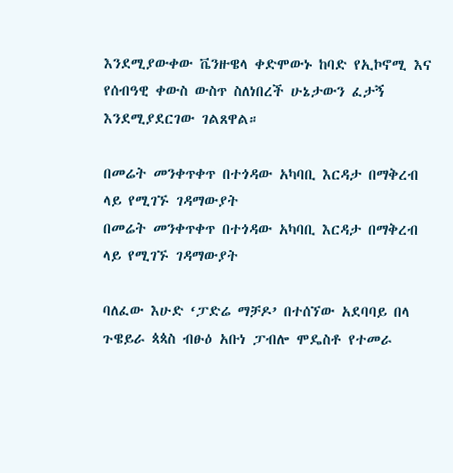እንደሚያውቀው ቬንዙዌላ ቀድሞውኑ ከባድ የኢኮኖሚ እና የሰብዓዊ ቀውስ ውስጥ ስለነበረች ሁኔታውን ፈታኝ እንደሚያደርገው ገልጸዋል።

በመሬት መንቀጥቀጥ በተጎዳው አካባቢ እርዳታ በማቅረብ ላይ የሚገኙ ገዳማውያት
በመሬት መንቀጥቀጥ በተጎዳው አካባቢ እርዳታ በማቅረብ ላይ የሚገኙ ገዳማውያት

ባለፈው እሁድ ‘ፓድሬ ማቻዶ’ በተሰኘው አደባባይ በላ ጉዌይራ ጳጳስ ብፁዕ አቡነ ፓብሎ ሞዴስቶ የተመራ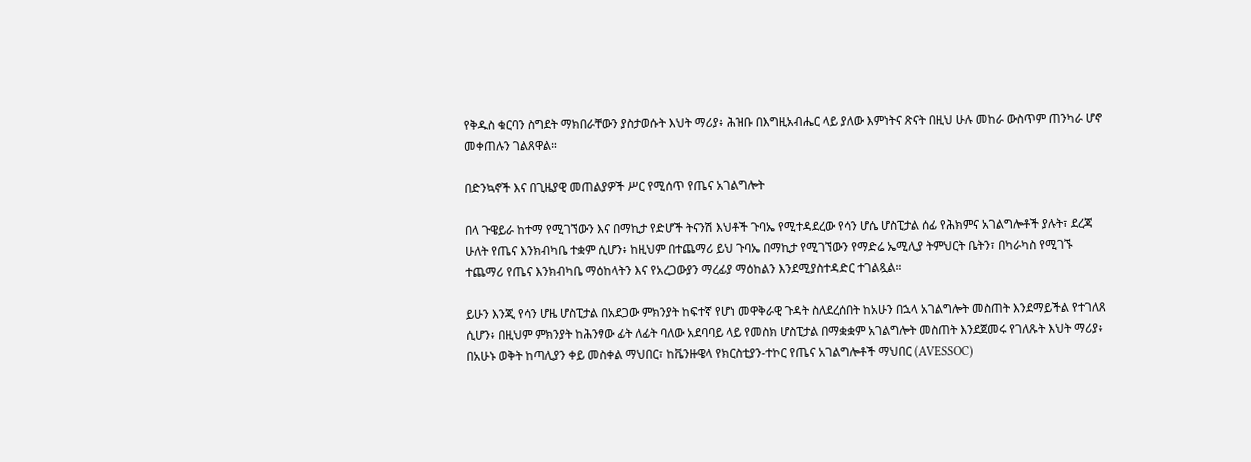የቅዱስ ቁርባን ስግደት ማክበራቸውን ያስታወሱት እህት ማሪያ፥ ሕዝቡ በእግዚአብሔር ላይ ያለው እምነትና ጽናት በዚህ ሁሉ መከራ ውስጥም ጠንካራ ሆኖ መቀጠሉን ገልጸዋል።

በድንኳኖች እና በጊዜያዊ መጠልያዎች ሥር የሚሰጥ የጤና አገልግሎት

በላ ጉዌይራ ከተማ የሚገኘውን እና በማኪታ የድሆች ትናንሽ እህቶች ጉባኤ የሚተዳደረው የሳን ሆሴ ሆስፒታል ሰፊ የሕክምና አገልግሎቶች ያሉት፣ ደረጃ ሁለት የጤና እንክብካቤ ተቋም ሲሆን፥ ከዚህም በተጨማሪ ይህ ጉባኤ በማኪታ የሚገኘውን የማድሬ ኤሚሊያ ትምህርት ቤትን፣ በካራካስ የሚገኙ ተጨማሪ የጤና እንክብካቤ ማዕከላትን እና የአረጋውያን ማረፊያ ማዕከልን እንደሚያስተዳድር ተገልጿል።

ይሁን እንጂ የሳን ሆዜ ሆስፒታል በአደጋው ምክንያት ከፍተኛ የሆነ መዋቅራዊ ጉዳት ስለደረሰበት ከአሁን በኋላ አገልግሎት መስጠት እንደማይችል የተገለጸ ሲሆን፥ በዚህም ምክንያት ከሕንፃው ፊት ለፊት ባለው አደባባይ ላይ የመስክ ሆስፒታል በማቋቋም አገልግሎት መስጠት እንደጀመሩ የገለጹት እህት ማሪያ፥ በአሁኑ ወቅት ከጣሊያን ቀይ መስቀል ማህበር፣ ከቬንዙዌላ የክርስቲያን-ተኮር የጤና አገልግሎቶች ማህበር (AVESSOC)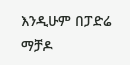እንዲሁም በፓድሬ ማቻዶ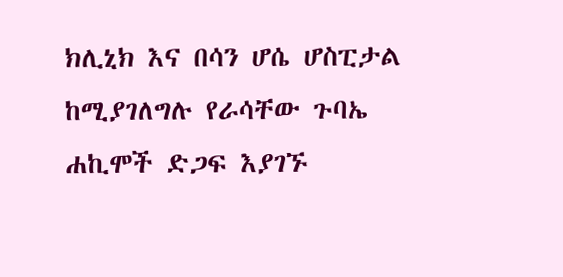ክሊኒክ እና በሳን ሆሴ ሆስፒታል ከሚያገለግሉ የራሳቸው ጉባኤ ሐኪሞች ድጋፍ እያገኙ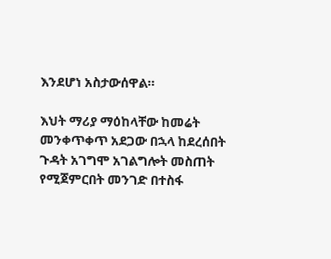እንደሆነ አስታውሰዋል።

እህት ማሪያ ማዕከላቸው ከመሬት መንቀጥቀጥ አደጋው በኋላ ከደረሰበት ጉዳት አገግሞ አገልግሎት መስጠት የሚጀምርበት መንገድ በተስፋ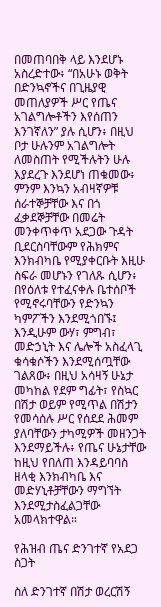በመጠባበቅ ላይ እንደሆኑ አስረድተው፥ “በአሁኑ ወቅት በድንኳኖችና በጊዜያዊ መጠለያዎች ሥር የጤና አገልግሎቶችን እየሰጠን እንገኛለን” ያሉ ሲሆን፥ በዚህ ቦታ ሁሉንም አገልግሎት ለመስጠት የሚችሉትን ሁሉ እያደረጉ እንደሆነ ጠቁመው፥ ምንም እንኳን አብዛኛዎቹ ሰራተኞቻቸው እና በጎ ፈቃደኞቻቸው በመሬት መንቀጥቀጥ አደጋው ጉዳት ቢደርስባቸውም የሕክምና እንክብካቤ የሚያቀርቡት እዚሁ ስፍራ መሆኑን የገለጹ ሲሆን፥ በየዕለቱ የተፈናቀሉ ቤተሰቦች የሚኖሩባቸውን የድንኳን ካምፖችን እንደሚጎበኙ፤ እንዲሁም ውሃ፣ ምግብ፣ መድኃኒት እና ሌሎች አስፈላጊ ቁሳቁሶችን እንደሚሰጧቸው ገልጸው፥ በዚህ አሳዛኝ ሁኔታ መካከል የደም ግፊት፣ የስኳር በሽታ ወይም የሚጥል በሽታን የመሳሰሉ ሥር የሰደደ ሕመም ያለባቸውን ታካሚዎች መዘንጋት እንደማይችሉ፥ የጤና ሁኔታቸው ከዚህ የበለጠ እንዳይባባስ ዘላቂ እንክብካቤ እና መድሃኒቶቻቸውን ማግኘት እንደሚታስፈልጋቸው አመላክተዋል።

የሕዝብ ጤና ድንገተኛ የአደጋ ስጋት

ስለ ድንገተኛ በሽታ ወረርሽኝ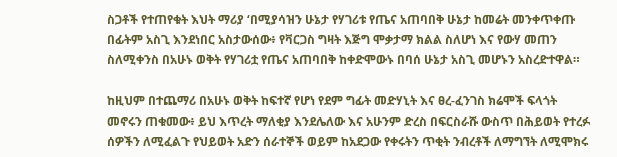ስጋቶች የተጠየቁት እህት ማሪያ ‘በሚያሳዝን ሁኔታ የሃገሪቱ የጤና አጠባበቅ ሁኔታ ከመሬት መንቀጥቀጡ በፊትም አስጊ እንደነበር አስታውሰው፥ የቫርጋስ ግዛት እጅግ ሞቃታማ ክልል ስለሆነ እና የውሃ መጠን ስለሚቀንስ በአሁኑ ወቅት የሃገሪቷ የጤና አጠባበቅ ከቀድሞውኑ በባሰ ሁኔታ አስጊ መሆኑን አስረድተዋል።

ከዚህም በተጨማሪ በአሁኑ ወቅት ከፍተኛ የሆነ የደም ግፊት መድሃኒት እና ፀረ-ፈንገስ ክሬሞች ፍላጎት መኖሩን ጠቁመው፥ ይህ እጥረት ማለቂያ እንደሌለው እና አሁንም ድረስ በፍርስራሹ ውስጥ በሕይወት የተረፉ ሰዎችን ለሚፈልጉ የህይወት አድን ሰራተኞች ወይም ከአደጋው የቀሩትን ጥቂት ንብረቶች ለማግኘት ለሚሞክሩ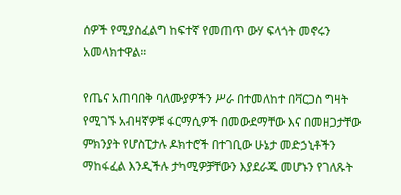ሰዎች የሚያስፈልግ ከፍተኛ የመጠጥ ውሃ ፍላጎት መኖሩን አመላክተዋል።

የጤና አጠባበቅ ባለሙያዎችን ሥራ በተመለከተ በቫርጋስ ግዛት የሚገኙ አብዛኛዎቹ ፋርማሲዎች በመውደማቸው እና በመዘጋታቸው ምክንያት የሆስፒታሉ ዶክተሮች በተገቢው ሁኔታ መድኃኒቶችን ማከፋፈል እንዲችሉ ታካሚዎቻቸውን እያደራጁ መሆኑን የገለጹት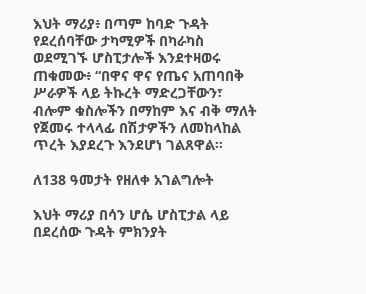እህት ማሪያ፥ በጣም ከባድ ጉዳት የደረሰባቸው ታካሚዎች በካራካስ ወደሚገኙ ሆስፒታሎች እንደተዛወሩ ጠቁመው፥ “በዋና ዋና የጤና አጠባበቅ ሥራዎች ላይ ትኩረት ማድረጋቸውን፣ ብሎም ቁስሎችን በማከም እና ብቅ ማለት የጀመሩ ተላላፊ በሽታዎችን ለመከላከል ጥረት እያደረጉ እንደሆነ ገልጸዋል።

ለ138 ዓመታት የዘለቀ አገልግሎት

እህት ማሪያ በሳን ሆሴ ሆስፒታል ላይ በደረሰው ጉዳት ምክንያት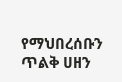የማህበረሰቡን ጥልቅ ሀዘን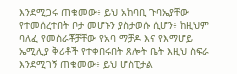እንደሚጋሩ ጠቁመው፥ ይህ አከባቢ ጉባኤያቸው የተመሰረተበት ቦታ መሆኑን ያስታወሱ ሲሆን፥ ከዚህም ባለፈ የመስራቾቻቸው የአባ ማቻዶ እና የእማሆይ ኤሚሊያ ቅሪቶች የተቀበሩበት ጸሎት ቤት እዚህ ስፍራ እንደሚገኝ ጠቁመው፥ ይህ ሆስፒታል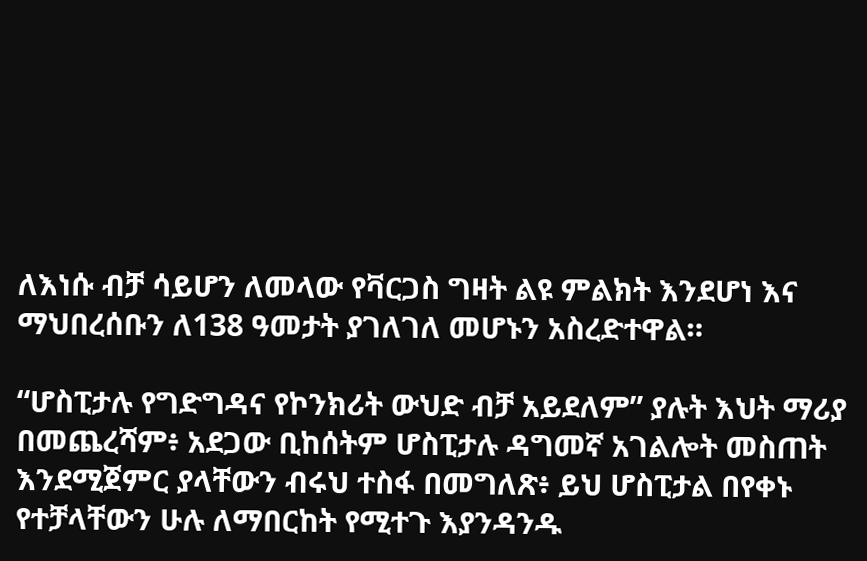ለእነሱ ብቻ ሳይሆን ለመላው የቫርጋስ ግዛት ልዩ ምልክት እንደሆነ እና ማህበረሰቡን ለ138 ዓመታት ያገለገለ መሆኑን አስረድተዋል።

“ሆስፒታሉ የግድግዳና የኮንክሪት ውህድ ብቻ አይደለም” ያሉት እህት ማሪያ በመጨረሻም፥ አደጋው ቢከሰትም ሆስፒታሉ ዳግመኛ አገልሎት መስጠት እንደሚጀምር ያላቸውን ብሩህ ተስፋ በመግለጽ፥ ይህ ሆስፒታል በየቀኑ የተቻላቸውን ሁሉ ለማበርከት የሚተጉ እያንዳንዱ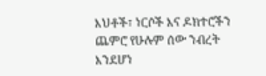እህቶች፣ ነርሶች እና ዶክተሮችን ጨምሮ የሁሉም ሰው ንብረት እንደሆነ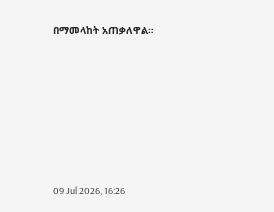በማመላከት አጠቃለዋል።









09 Jul 2026, 16:26